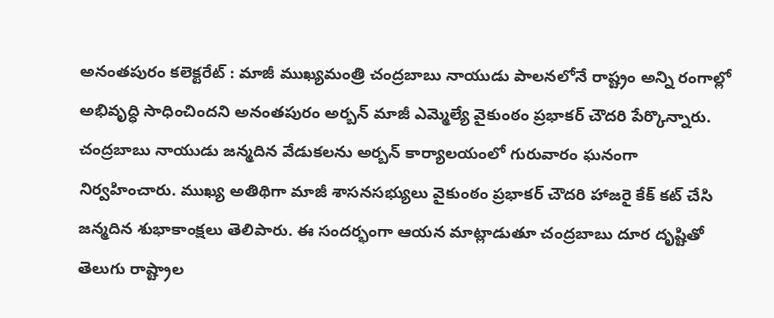అనంతపురం కలెక్టరేట్ : మాజీ ముఖ్యమంత్రి చంద్రబాబు నాయుడు పాలనలోనే రాష్ట్రం అన్ని రంగాల్లో అభివృద్ధి సాధించిందని అనంతపురం అర్బన్ మాజీ ఎమ్మెల్యే వైకుంఠం ప్రభాకర్ చౌదరి పేర్కొన్నారు. చంద్రబాబు నాయుడు జన్మదిన వేడుకలను అర్బన్ కార్యాలయంలో గురువారం ఘనంగా నిర్వహించారు. ముఖ్య అతిథిగా మాజీ శాసనసభ్యులు వైకుంఠం ప్రభాకర్ చౌదరి హాజరై కేక్ కట్ చేసి జన్మదిన శుభాకాంక్షలు తెలిపారు. ఈ సందర్భంగా ఆయన మాట్లాడుతూ చంద్రబాబు దూర దృష్టితో తెలుగు రాష్ట్రాల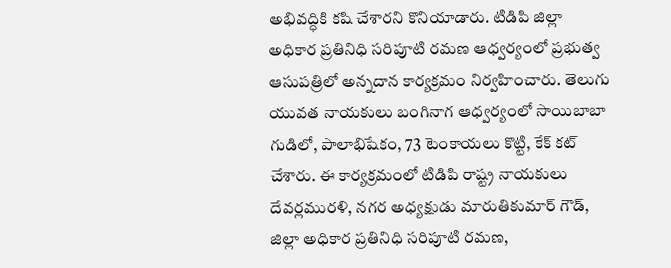అభివద్ధికి కషి చేశారని కొనియాడారు. టిడిపి జిల్లా అధికార ప్రతినిధి సరిపూటి రమణ ఆధ్వర్యంలో ప్రభుత్వ ఆసుపత్రిలో అన్నదాన కార్యక్రమం నిర్వహించారు. తెలుగు యువత నాయకులు బంగినాగ ఆధ్వర్యంలో సాయిబాబా గుడిలో, పాలాభిషేకం, 73 టెంకాయలు కొట్టి, కేక్ కట్ చేశారు. ఈ కార్యక్రమంలో టిడిపి రాష్ట్ర నాయకులు దేవర్లమురళి, నగర అధ్యక్షుడు మారుతికుమార్ గౌడ్, జిల్లా అధికార ప్రతినిధి సరిపూటి రమణ,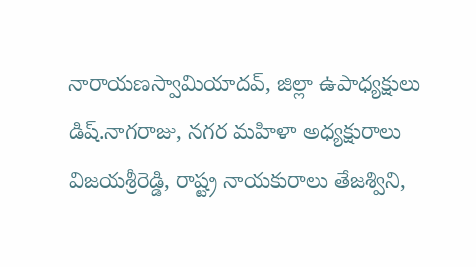నారాయణస్వామియాదవ్, జిల్లా ఉపాధ్యక్షులు డిష్.నాగరాజు, నగర మహిళా అధ్యక్షురాలు విజయశ్రీరెడ్డి, రాష్ట్ర నాయకురాలు తేజశ్విని,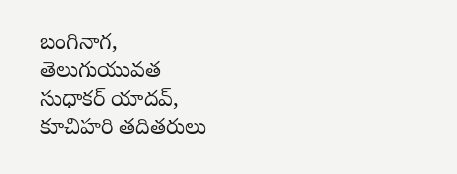బంగినాగ, తెలుగుయువత సుధాకర్ యాదవ్, కూచిహరి తదితరులు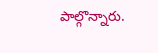పాల్గొన్నారు.